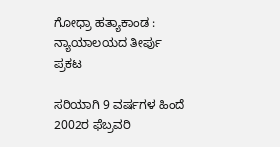ಗೋಧ್ರಾ ಹತ್ಯಾಕಾಂಡ : ನ್ಯಾಯಾಲಯದ ತೀರ್ಪು ಪ್ರಕಟ

ಸರಿಯಾಗಿ 9 ವರ್ಷಗಳ ಹಿಂದೆ 2002ರ ಫೆಬ್ರವರಿ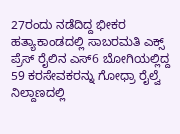27ರಂದು ನಡೆದಿದ್ದ ಭೀಕರ ಹತ್ಯಾಕಾಂಡದಲ್ಲಿ ಸಾಬರಮತಿ ಎಕ್ಸ್ ಪ್ರೆಸ್ ರೈಲಿನ ಎಸ್6 ಬೋಗಿಯಲ್ಲಿದ್ದ 59 ಕರಸೇವಕರನ್ನು ಗೋಧ್ರಾ ರೈಲ್ವೆ ನಿಲ್ದಾಣದಲ್ಲಿ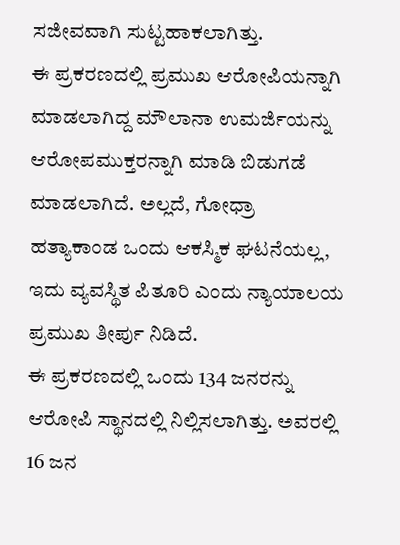ಸಜೀವವಾಗಿ ಸುಟ್ಟಹಾಕಲಾಗಿತ್ತು.
ಈ ಪ್ರಕರಣದಲ್ಲಿ ಪ್ರಮುಖ ಆರೋಪಿಯನ್ನಾಗಿ ಮಾಡಲಾಗಿದ್ದ ಮೌಲಾನಾ ಉಮರ್ಜಿಯನ್ನು ಆರೋಪಮುಕ್ತರನ್ನಾಗಿ ಮಾಡಿ ಬಿಡುಗಡೆ ಮಾಡಲಾಗಿದೆ. ಅಲ್ಲದೆ, ಗೋಧ್ರಾ ಹತ್ಯಾಕಾಂಡ ಒಂದು ಆಕಸ್ಮಿಕ ಘಟನೆಯಲ್ಲ, ಇದು ವ್ಯವಸ್ಥಿತ ಪಿತೂರಿ ಎಂದು ನ್ಯಾಯಾಲಯ ಪ್ರಮುಖ ತೀರ್ಪು ನಿಡಿದೆ.
ಈ ಪ್ರಕರಣದಲ್ಲಿ ಒಂದು 134 ಜನರನ್ನು ಆರೋಪಿ ಸ್ಥಾನದಲ್ಲಿ ನಿಲ್ಲಿಸಲಾಗಿತ್ತು. ಅವರಲ್ಲಿ 16 ಜನ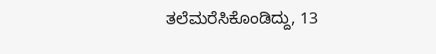ತಲೆಮರೆಸಿಕೊಂಡಿದ್ದು, 13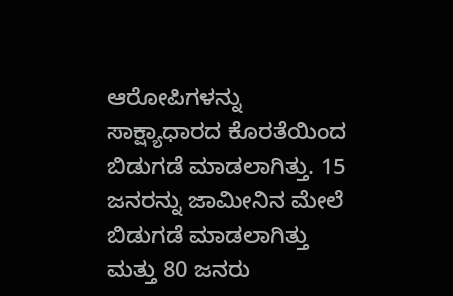ಆರೋಪಿಗಳನ್ನು ಸಾಕ್ಷ್ಯಾಧಾರದ ಕೊರತೆಯಿಂದ ಬಿಡುಗಡೆ ಮಾಡಲಾಗಿತ್ತು. 15 ಜನರನ್ನು ಜಾಮೀನಿನ ಮೇಲೆ ಬಿಡುಗಡೆ ಮಾಡಲಾಗಿತ್ತು ಮತ್ತು 80 ಜನರು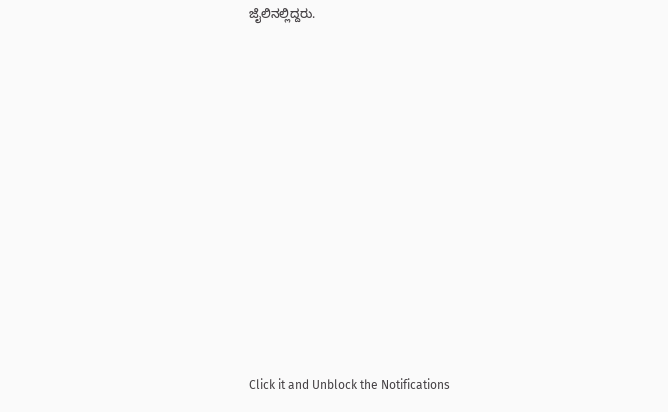ಜೈಲಿನಲ್ಲಿದ್ದರು.












Click it and Unblock the Notifications